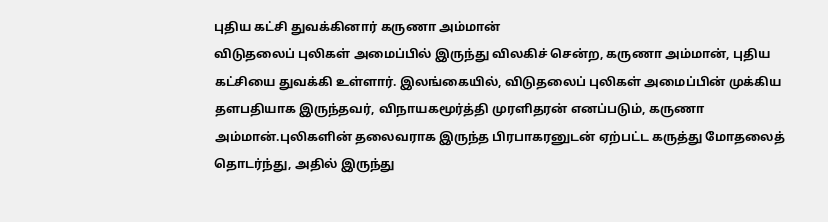புதிய கட்சி துவக்கினார் கருணா அம்மான்
விடுதலைப் புலிகள் அமைப்பில் இருந்து விலகிச் சென்ற, கருணா அம்மான், புதிய கட்சியை துவக்கி உள்ளார். இலங்கையில், விடுதலைப் புலிகள் அமைப்பின் முக்கிய தளபதியாக இருந்தவர், விநாயகமூர்த்தி முரளிதரன் எனப்படும், கருணா அம்மான்.புலிகளின் தலைவராக இருந்த பிரபாகரனுடன் ஏற்பட்ட கருத்து மோதலைத் தொடர்ந்து, அதில் இருந்து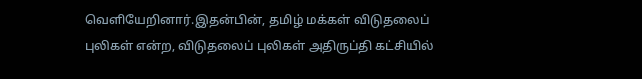வெளியேறினார்.இதன்பின், தமிழ் மக்கள் விடுதலைப் புலிகள் என்ற, விடுதலைப் புலிகள் அதிருப்தி கட்சியில்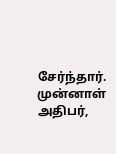சேர்ந்தார். முன்னாள் அதிபர்,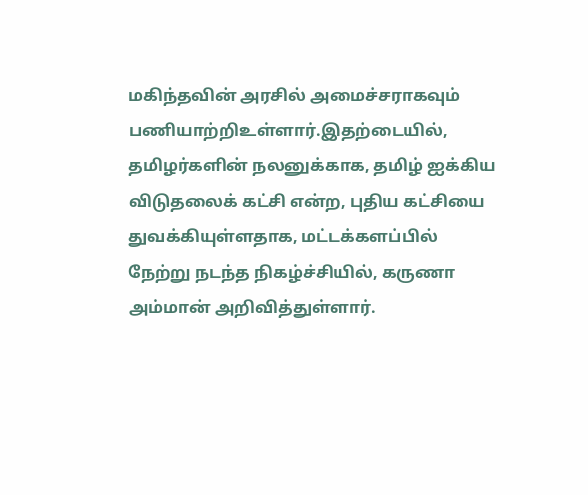மகிந்தவின் அரசில் அமைச்சராகவும் பணியாற்றிஉள்ளார்.இதற்டையில், தமிழர்களின் நலனுக்காக, தமிழ் ஐக்கிய விடுதலைக் கட்சி என்ற, புதிய கட்சியை துவக்கியுள்ளதாக, மட்டக்களப்பில் நேற்று நடந்த நிகழ்ச்சியில், கருணா அம்மான் அறிவித்துள்ளார்.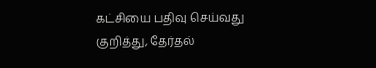கட்சியை பதிவு செய்வது குறித்து, தேர்தல்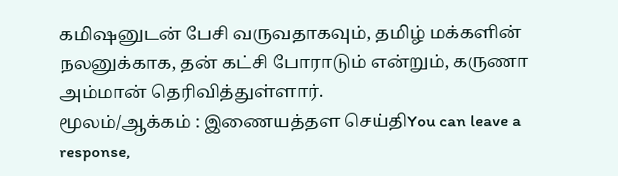கமிஷனுடன் பேசி வருவதாகவும், தமிழ் மக்களின் நலனுக்காக, தன் கட்சி போராடும் என்றும், கருணா அம்மான் தெரிவித்துள்ளார்.
மூலம்/ஆக்கம் : இணையத்தள செய்திYou can leave a response,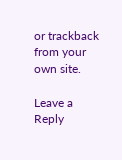or trackback from your own site.

Leave a Reply